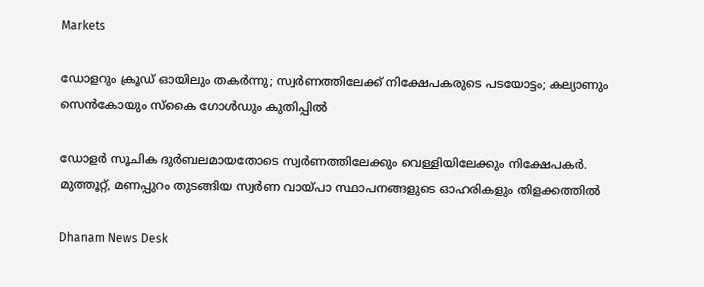Markets

ഡോളറും ക്രൂഡ് ഓയിലും തകർന്നു; സ്വർണത്തിലേക്ക് നിക്ഷേപകരുടെ പടയോട്ടം; കല്യാണും സെൻകോയും സ്കൈ ഗോൾഡും കുതിപ്പിൽ

ഡോളര്‍ സൂചിക ദുര്‍ബലമായതോടെ സ്വര്‍ണത്തിലേക്കും വെള്ളിയിലേക്കും നിക്ഷേപകര്‍. മുത്തൂറ്റ്, മണപ്പുറം തുടങ്ങിയ സ്വര്‍ണ വായ്പാ സ്ഥാപനങ്ങളുടെ ഓഹരികളും തിളക്കത്തില്‍

Dhanam News Desk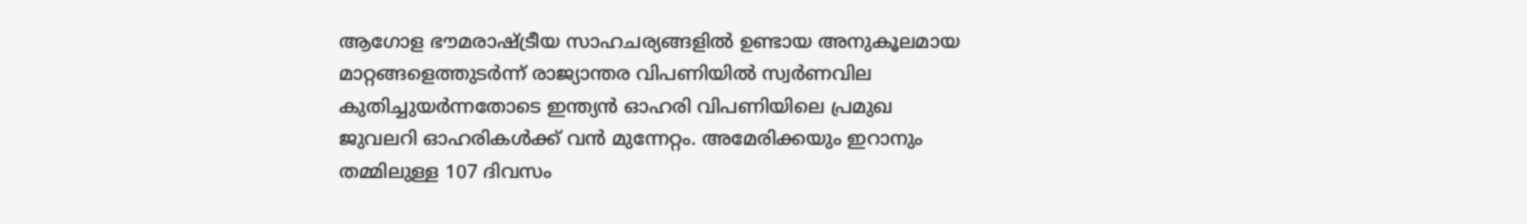ആഗോള ഭൗമരാഷ്ട്രീയ സാഹചര്യങ്ങളില്‍ ഉണ്ടായ അനുകൂലമായ മാറ്റങ്ങളെത്തുടര്‍ന്ന് രാജ്യാന്തര വിപണിയില്‍ സ്വര്‍ണവില കുതിച്ചുയര്‍ന്നതോടെ ഇന്ത്യന്‍ ഓഹരി വിപണിയിലെ പ്രമുഖ ജുവലറി ഓഹരികള്‍ക്ക് വന്‍ മുന്നേറ്റം. അമേരിക്കയും ഇറാനും തമ്മിലുള്ള 107 ദിവസം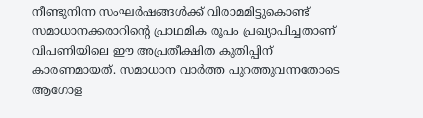നീണ്ടുനിന്ന സംഘര്‍ഷങ്ങള്‍ക്ക് വിരാമമിട്ടുകൊണ്ട് സമാധാനക്കരാറിന്റെ പ്രാഥമിക രൂപം പ്രഖ്യാപിച്ചതാണ് വിപണിയിലെ ഈ അപ്രതീക്ഷിത കുതിപ്പിന് കാരണമായത്. സമാധാന വാര്‍ത്ത പുറത്തുവന്നതോടെ ആഗോള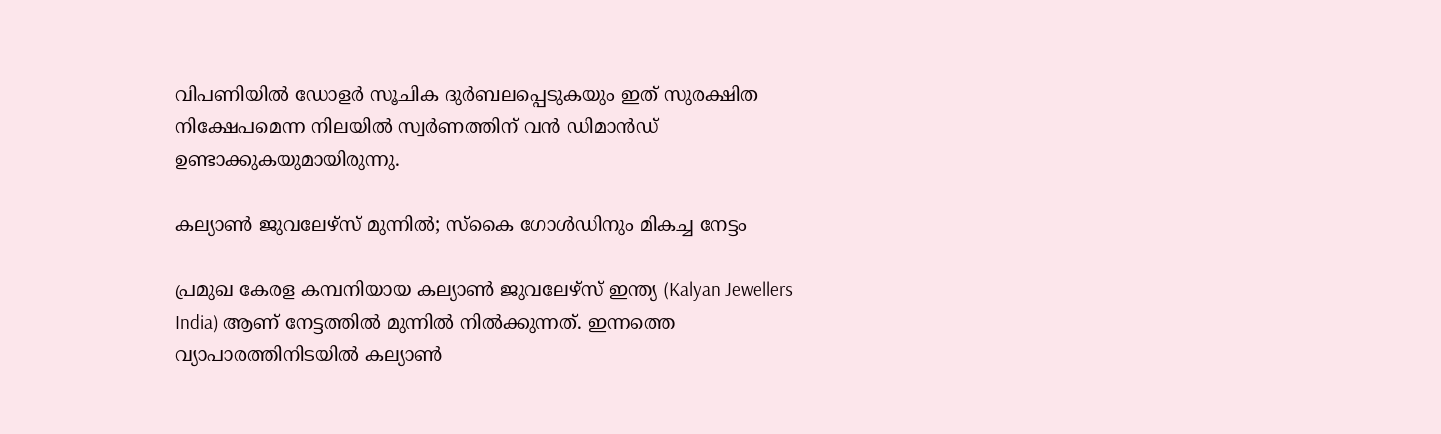വിപണിയില്‍ ഡോളര്‍ സൂചിക ദുര്‍ബലപ്പെടുകയും ഇത് സുരക്ഷിത നിക്ഷേപമെന്ന നിലയില്‍ സ്വര്‍ണത്തിന് വന്‍ ഡിമാന്‍ഡ് ഉണ്ടാക്കുകയുമായിരുന്നു.

കല്യാണ്‍ ജുവലേഴ്‌സ് മുന്നില്‍; സ്‌കൈ ഗോള്‍ഡിനും മികച്ച നേട്ടം

പ്രമുഖ കേരള കമ്പനിയായ കല്യാണ്‍ ജുവലേഴ്സ് ഇന്ത്യ (Kalyan Jewellers India) ആണ് നേട്ടത്തില്‍ മുന്നില്‍ നില്‍ക്കുന്നത്. ഇന്നത്തെ വ്യാപാരത്തിനിടയില്‍ കല്യാണ്‍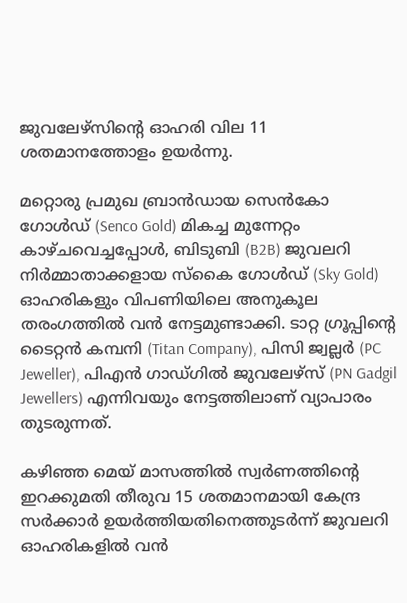ജുവലേഴ്സിന്റെ ഓഹരി വില 11 ശതമാനത്തോളം ഉയര്‍ന്നു.

മറ്റൊരു പ്രമുഖ ബ്രാന്‍ഡായ സെന്‍കോ ഗോള്‍ഡ് (Senco Gold) മികച്ച മുന്നേറ്റം കാഴ്ചവെച്ചപ്പോള്‍, ബിടുബി (B2B) ജുവലറി നിര്‍മ്മാതാക്കളായ സ്‌കൈ ഗോള്‍ഡ് (Sky Gold) ഓഹരികളും വിപണിയിലെ അനുകൂല തരംഗത്തില്‍ വന്‍ നേട്ടമുണ്ടാക്കി. ടാറ്റ ഗ്രൂപ്പിന്റെ ടൈറ്റന്‍ കമ്പനി (Titan Company), പിസി ജ്വല്ലര്‍ (PC Jeweller), പിഎന്‍ ഗാഡ്ഗില്‍ ജുവലേഴ്സ് (PN Gadgil Jewellers) എന്നിവയും നേട്ടത്തിലാണ് വ്യാപാരം തുടരുന്നത്.

കഴിഞ്ഞ മെയ് മാസത്തില്‍ സ്വര്‍ണത്തിന്റെ ഇറക്കുമതി തീരുവ 15 ശതമാനമായി കേന്ദ്ര സര്‍ക്കാര്‍ ഉയര്‍ത്തിയതിനെത്തുടര്‍ന്ന് ജുവലറി ഓഹരികളില്‍ വന്‍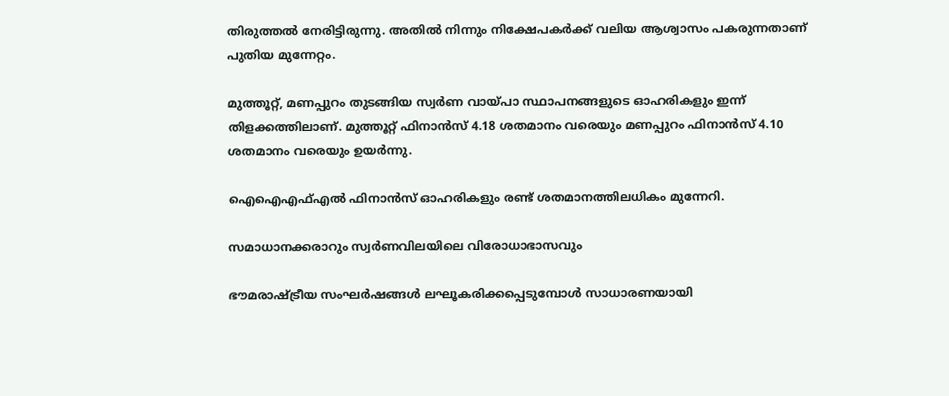തിരുത്തല്‍ നേരിട്ടിരുന്നു. അതില്‍ നിന്നും നിക്ഷേപകര്‍ക്ക് വലിയ ആശ്വാസം പകരുന്നതാണ് പുതിയ മുന്നേറ്റം.

മുത്തൂറ്റ്, മണപ്പുറം തുടങ്ങിയ സ്വര്‍ണ വായ്പാ സ്ഥാപനങ്ങളുടെ ഓഹരികളും ഇന്ന് തിളക്കത്തിലാണ്. മുത്തൂറ്റ് ഫിനാന്‍സ് 4.18 ശതമാനം വരെയും മണപ്പുറം ഫിനാന്‍സ് 4.10 ശതമാനം വരെയും ഉയര്‍ന്നു.

ഐഐഎഫ്എല്‍ ഫിനാന്‍സ് ഓഹരികളും രണ്ട് ശതമാനത്തിലധികം മുന്നേറി.

സമാധാനക്കരാറും സ്വര്‍ണവിലയിലെ വിരോധാഭാസവും

ഭൗമരാഷ്ട്രീയ സംഘര്‍ഷങ്ങള്‍ ലഘൂകരിക്കപ്പെടുമ്പോള്‍ സാധാരണയായി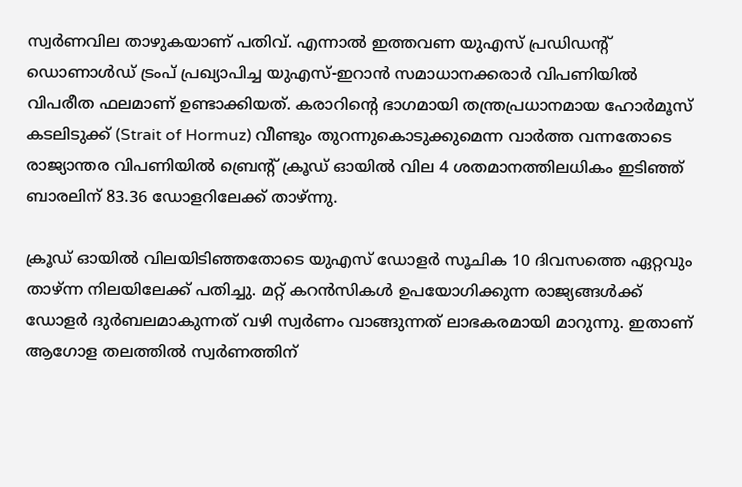സ്വര്‍ണവില താഴുകയാണ് പതിവ്. എന്നാല്‍ ഇത്തവണ യുഎസ് പ്രഡിഡന്റ് ഡൊണാള്‍ഡ് ട്രംപ് പ്രഖ്യാപിച്ച യുഎസ്-ഇറാന്‍ സമാധാനക്കരാര്‍ വിപണിയില്‍ വിപരീത ഫലമാണ് ഉണ്ടാക്കിയത്. കരാറിന്റെ ഭാഗമായി തന്ത്രപ്രധാനമായ ഹോര്‍മൂസ് കടലിടുക്ക് (Strait of Hormuz) വീണ്ടും തുറന്നുകൊടുക്കുമെന്ന വാര്‍ത്ത വന്നതോടെ രാജ്യാന്തര വിപണിയില്‍ ബ്രെന്റ് ക്രൂഡ് ഓയില്‍ വില 4 ശതമാനത്തിലധികം ഇടിഞ്ഞ് ബാരലിന് 83.36 ഡോളറിലേക്ക് താഴ്ന്നു.

ക്രൂഡ് ഓയില്‍ വിലയിടിഞ്ഞതോടെ യുഎസ് ഡോളര്‍ സൂചിക 10 ദിവസത്തെ ഏറ്റവും താഴ്ന്ന നിലയിലേക്ക് പതിച്ചു. മറ്റ് കറന്‍സികള്‍ ഉപയോഗിക്കുന്ന രാജ്യങ്ങള്‍ക്ക് ഡോളര്‍ ദുര്‍ബലമാകുന്നത് വഴി സ്വര്‍ണം വാങ്ങുന്നത് ലാഭകരമായി മാറുന്നു. ഇതാണ് ആഗോള തലത്തില്‍ സ്വര്‍ണത്തിന്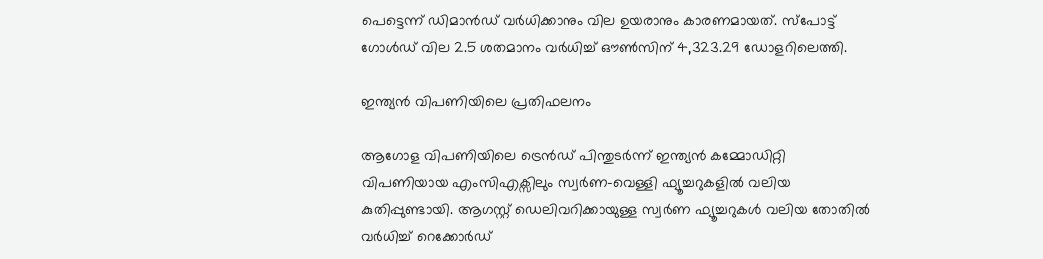പെട്ടെന്ന് ഡിമാന്‍ഡ് വര്‍ധിക്കാനും വില ഉയരാനും കാരണമായത്. സ്‌പോട്ട് ഗോള്‍ഡ് വില 2.5 ശതമാനം വര്‍ധിച്ച് ഔണ്‍സിന് 4,323.29 ഡോളറിലെത്തി.

ഇന്ത്യന്‍ വിപണിയിലെ പ്രതിഫലനം

ആഗോള വിപണിയിലെ ട്രെന്‍ഡ് പിന്തുടര്‍ന്ന് ഇന്ത്യന്‍ കമ്മോഡിറ്റി വിപണിയായ എംസിഎക്സിലും സ്വര്‍ണ-വെള്ളി ഫ്യൂച്ചറുകളില്‍ വലിയ കുതിപ്പുണ്ടായി. ആഗസ്റ്റ് ഡെലിവറിക്കായുള്ള സ്വര്‍ണ ഫ്യൂച്ചറുകള്‍ വലിയ തോതില്‍ വര്‍ധിച്ച് റെക്കോര്‍ഡ്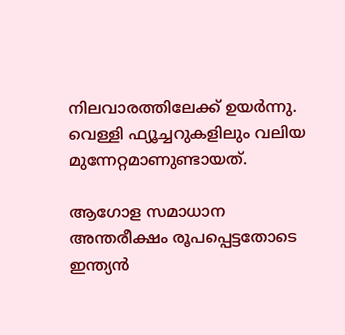നിലവാരത്തിലേക്ക് ഉയര്‍ന്നു. വെള്ളി ഫ്യൂച്ചറുകളിലും വലിയ മുന്നേറ്റമാണുണ്ടായത്.

ആഗോള സമാധാന അന്തരീക്ഷം രൂപപ്പെട്ടതോടെ ഇന്ത്യന്‍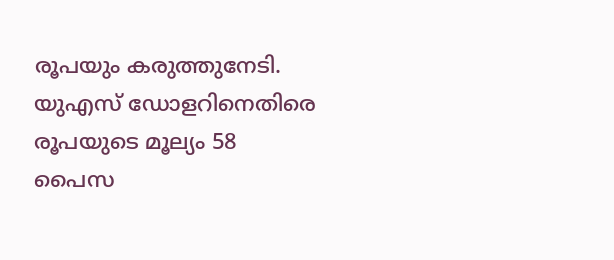രൂപയും കരുത്തുനേടി. യുഎസ് ഡോളറിനെതിരെ രൂപയുടെ മൂല്യം 58 പൈസ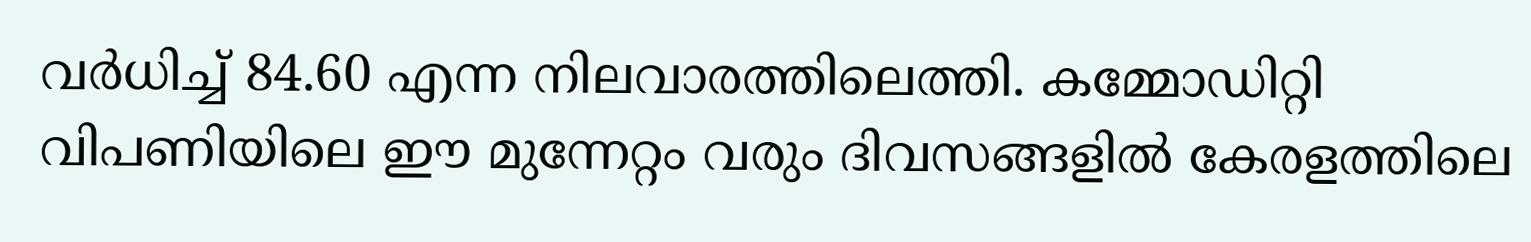വര്‍ധിച്ച് 84.60 എന്ന നിലവാരത്തിലെത്തി. കമ്മോഡിറ്റി വിപണിയിലെ ഈ മുന്നേറ്റം വരും ദിവസങ്ങളില്‍ കേരളത്തിലെ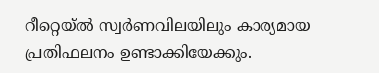റീറ്റെയ്ല്‍ സ്വര്‍ണവിലയിലും കാര്യമായ പ്രതിഫലനം ഉണ്ടാക്കിയേക്കും.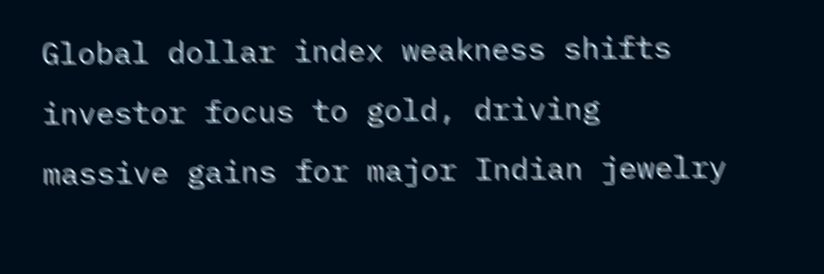Global dollar index weakness shifts investor focus to gold, driving massive gains for major Indian jewelry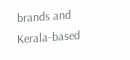brands and Kerala-based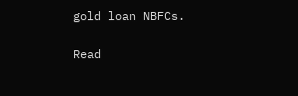gold loan NBFCs.

Read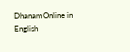DhanamOnline in English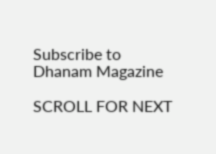Subscribe to Dhanam Magazine

SCROLL FOR NEXT